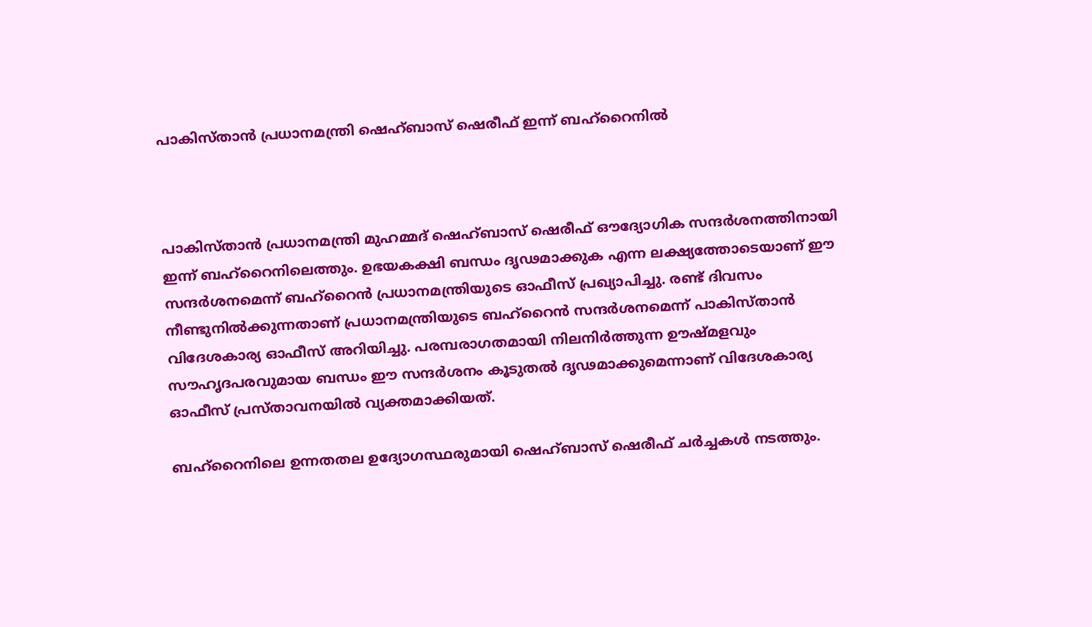പാകിസ്താൻ പ്രധാനമന്ത്രി ഷെഹ്ബാസ് ഷെരീഫ് ഇന്ന് ബഹ്‌റൈനിൽ



പാകിസ്താൻ പ്രധാനമന്ത്രി മുഹമ്മദ് ഷെഹ്ബാസ് ഷെരീഫ് ഔദ്യോഗിക സന്ദർശനത്തിനായി ഇന്ന് ബഹ്‌റൈനിലെത്തും. ഉഭയകക്ഷി ബന്ധം ദൃഢമാക്കുക എന്ന ലക്ഷ്യത്തോടെയാണ് ഈ സന്ദർശനമെന്ന് ബഹ്‌റൈൻ പ്രധാനമന്ത്രിയുടെ ഓഫീസ് പ്രഖ്യാപിച്ചു. രണ്ട് ദിവസം നീണ്ടുനിൽക്കുന്നതാണ് പ്രധാനമന്ത്രിയുടെ ബഹ്‌റൈൻ സന്ദർശനമെന്ന് പാകിസ്താൻ വിദേശകാര്യ ഓഫീസ് അറിയിച്ചു. പരമ്പരാഗതമായി നിലനിർത്തുന്ന ഊഷ്മളവും സൗഹൃദപരവുമായ ബന്ധം ഈ സന്ദർശനം കൂടുതൽ ദൃഢമാക്കുമെന്നാണ് വിദേശകാര്യ ഓഫീസ് പ്രസ്താവനയിൽ വ്യക്തമാക്കിയത്.

ബഹ്‌റൈനിലെ ഉന്നതതല ഉദ്യോഗസ്ഥരുമായി ഷെഹ്ബാസ് ഷെരീഫ് ചർച്ചകൾ നടത്തും.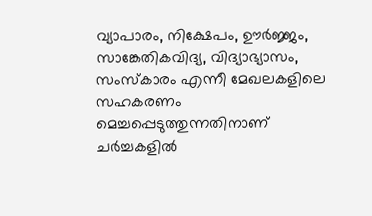വ്യാപാരം, നിക്ഷേപം, ഊർജ്ജം, സാങ്കേതികവിദ്യ, വിദ്യാഭ്യാസം, സംസ്കാരം എന്നീ മേഖലകളിലെ സഹകരണം മെച്ചപ്പെടുത്തുന്നതിനാണ് ചർച്ചകളിൽ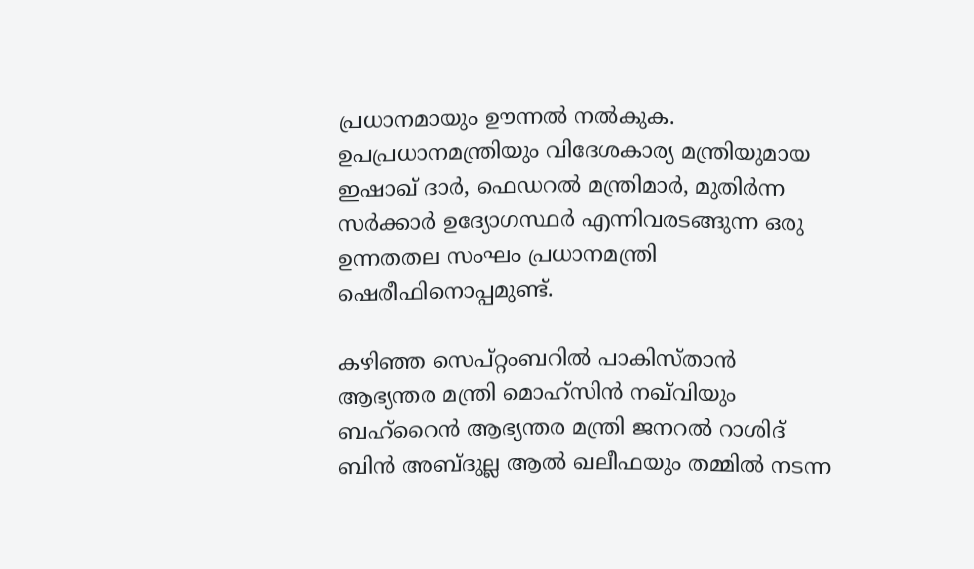പ്രധാനമായും ഊന്നൽ നൽകുക. ഉപപ്രധാനമന്ത്രിയും വിദേശകാര്യ മന്ത്രിയുമായ ഇഷാഖ് ദാർ, ഫെഡറൽ മന്ത്രിമാർ, മുതിർന്ന സർക്കാർ ഉദ്യോഗസ്ഥർ എന്നിവരടങ്ങുന്ന ഒരു ഉന്നതതല സംഘം പ്രധാനമന്ത്രി ഷെരീഫിനൊപ്പമുണ്ട്.

കഴിഞ്ഞ സെപ്റ്റംബറിൽ പാകിസ്താൻ ആഭ്യന്തര മന്ത്രി മൊഹ്‌സിൻ നഖ്‌വിയും ബഹ്‌റൈൻ ആഭ്യന്തര മന്ത്രി ജനറൽ റാശിദ് ബിൻ അബ്ദുല്ല ആൽ ഖലീഫയും തമ്മിൽ നടന്ന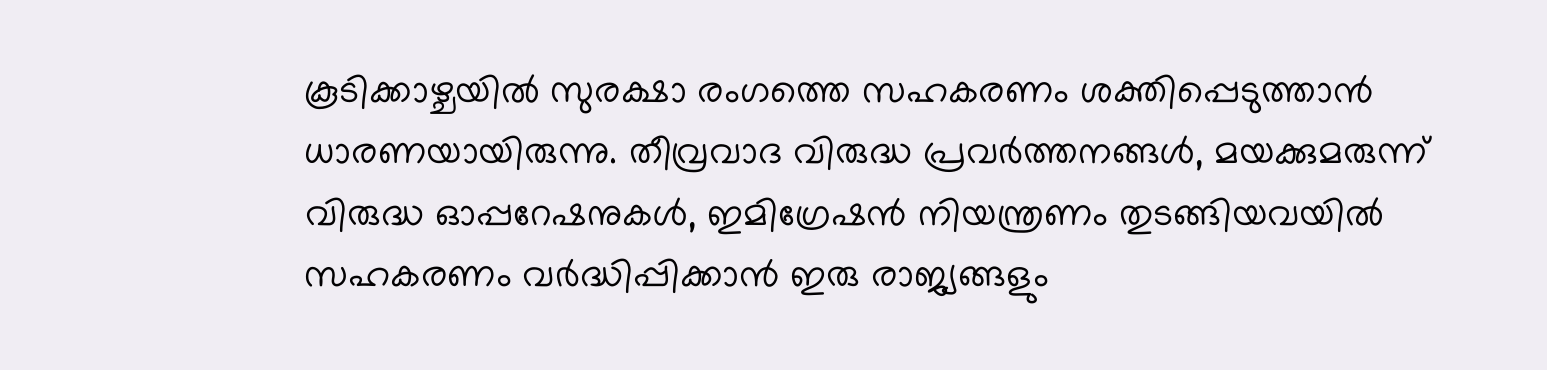കൂടിക്കാഴ്ചയിൽ സുരക്ഷാ രംഗത്തെ സഹകരണം ശക്തിപ്പെടുത്താൻ ധാരണയായിരുന്നു. തീവ്രവാദ വിരുദ്ധ പ്രവർത്തനങ്ങൾ, മയക്കുമരുന്ന് വിരുദ്ധ ഓപ്പറേഷനുകൾ, ഇമിഗ്രേഷൻ നിയന്ത്രണം തുടങ്ങിയവയിൽ സഹകരണം വർദ്ധിപ്പിക്കാൻ ഇരു രാജ്യങ്ങളും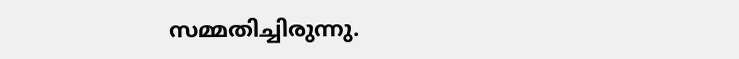സമ്മതിച്ചിരുന്നു.